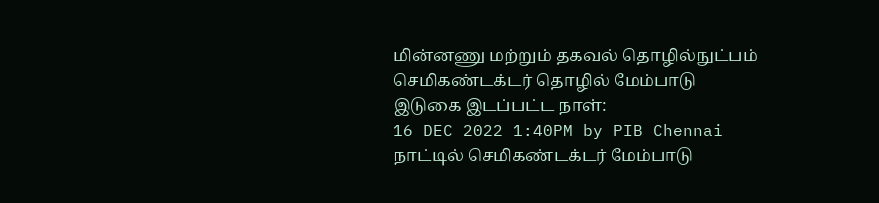மின்னணு மற்றும் தகவல் தொழில்நுட்பம்
செமிகண்டக்டர் தொழில் மேம்பாடு
இடுகை இடப்பட்ட நாள்:
16 DEC 2022 1:40PM by PIB Chennai
நாட்டில் செமிகண்டக்டர் மேம்பாடு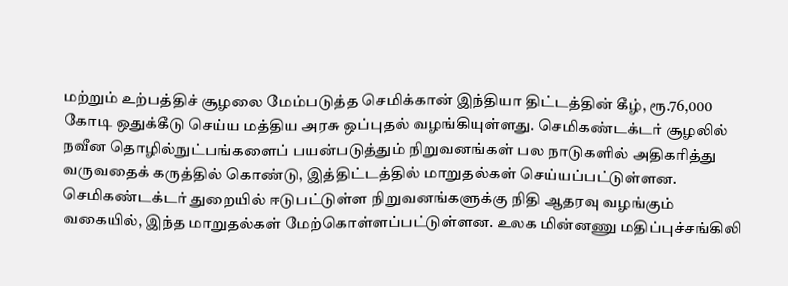மற்றும் உற்பத்திச் சூழலை மேம்படுத்த செமிக்கான் இந்தியா திட்டத்தின் கீழ், ரூ.76,000 கோடி ஒதுக்கீடு செய்ய மத்திய அரசு ஒப்புதல் வழங்கியுள்ளது. செமிகண்டக்டர் சூழலில் நவீன தொழில்நுட்பங்களைப் பயன்படுத்தும் நிறுவனங்கள் பல நாடுகளில் அதிகரித்து வருவதைக் கருத்தில் கொண்டு, இத்திட்டத்தில் மாறுதல்கள் செய்யப்பட்டுள்ளன. செமிகண்டக்டர் துறையில் ஈடுபட்டுள்ள நிறுவனங்களுக்கு நிதி ஆதரவு வழங்கும் வகையில், இந்த மாறுதல்கள் மேற்கொள்ளப்பட்டுள்ளன. உலக மின்னணு மதிப்புச்சங்கிலி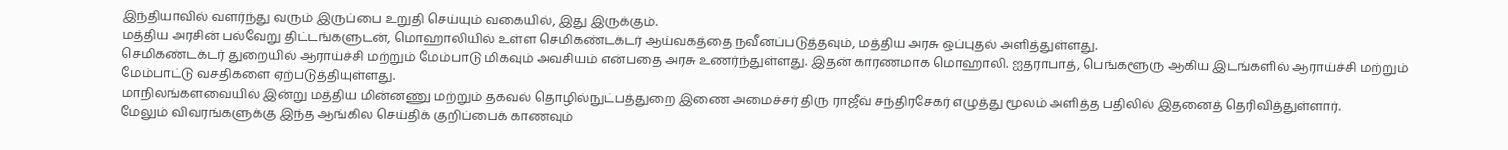இந்தியாவில் வளர்ந்து வரும் இருப்பை உறுதி செய்யும் வகையில், இது இருக்கும்.
மத்திய அரசின் பல்வேறு திட்டங்களுடன், மொஹாலியில் உள்ள செமிகண்டக்டர் ஆய்வகத்தை நவீனப்படுத்தவும், மத்திய அரசு ஒப்புதல் அளித்துள்ளது.
செமிகண்டக்டர் துறையில் ஆராய்ச்சி மற்றும் மேம்பாடு மிகவும் அவசியம் என்பதை அரசு உணர்ந்துள்ளது. இதன் காரணமாக மொஹாலி. ஐதராபாத், பெங்களூரு ஆகிய இடங்களில் ஆராய்ச்சி மற்றும் மேம்பாட்டு வசதிகளை ஏற்படுத்தியுள்ளது.
மாநிலங்களவையில் இன்று மத்திய மின்னணு மற்றும் தகவல் தொழில்நுட்பத்துறை இணை அமைச்சர் திரு ராஜீவ் சந்திரசேகர் எழுத்து மூலம் அளித்த பதிலில் இதனைத் தெரிவித்துள்ளார்.
மேலும் விவரங்களுக்கு இந்த ஆங்கில செய்திக் குறிப்பைக் காணவும்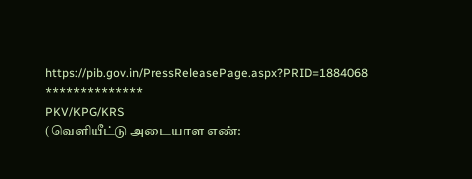https://pib.gov.in/PressReleasePage.aspx?PRID=1884068
**************
PKV/KPG/KRS
(வெளியீட்டு அடையாள எண்: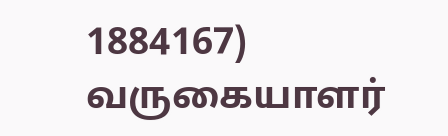1884167)
வருகையாளர்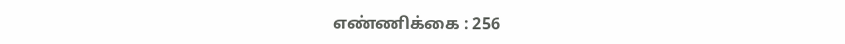எண்ணிக்கை : 256